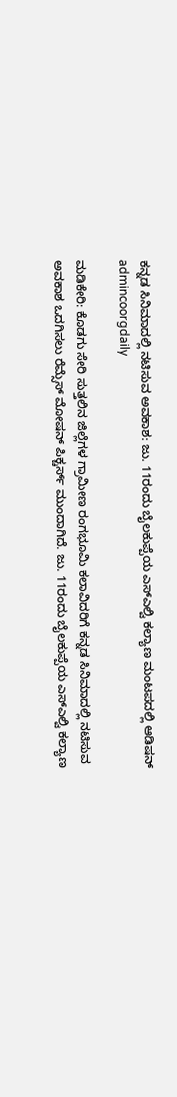ಕನ್ನಡ ಸಿನಿಮಾದಲ್ಲಿ ನಟಿಸುವ ಅವಕಾಶ: ಜು. 11ರಂದು ಬೈಲಕುಪ್ಪೆಯ ಎಸ್ಎಲ್ವಿ ಕಲ್ಯಾಣ ಮಂಟಪದಲ್ಲಿ ಆಡಿಷನ್
admincoorgdaily

ಮಡಿಕೇರಿ: ಕೊಡಗು ಸೇರಿ ಸುತ್ತಲಿನ ಜಿಲ್ಲೆಗಳ ಗ್ರಾಮೀಣ ರಂಗಭೂಮಿ ಕಲಾವಿದರಿಗೆ ಕನ್ನಡ ಸಿನಿಮಾದಲ್ಲಿ ನಟಿಸುವ ಅವಕಾಶ ಒದಗಿಸಲು ರೆಮ್ಸೆಸ್ ಮೋಷನ್ ಪಿಕ್ಚರ್ಸ್ ಮುಂದಾಗಿದೆ. ಜು. 11ರಂದು ಬೈಲಕುಪ್ಪೆಯ ಎಸ್ಎಲ್ವಿ ಕಲ್ಯಾಣ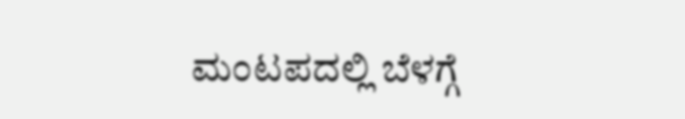ಮಂಟಪದಲ್ಲಿ ಬೆಳಗ್ಗೆ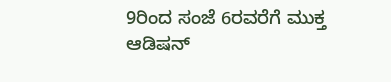9ರಿಂದ ಸಂಜೆ 6ರವರೆಗೆ ಮುಕ್ತ ಆಡಿಷನ್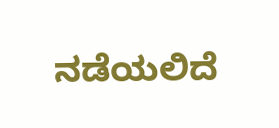ನಡೆಯಲಿದೆ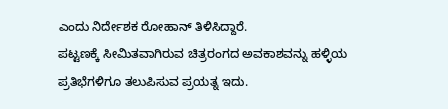ಎಂದು ನಿರ್ದೇಶಕ ರೋಹಾನ್ ತಿಳಿಸಿದ್ದಾರೆ.
ಪಟ್ಟಣಕ್ಕೆ ಸೀಮಿತವಾಗಿರುವ ಚಿತ್ರರಂಗದ ಅವಕಾಶವನ್ನು ಹಳ್ಳಿಯ ಪ್ರತಿಭೆಗಳಿಗೂ ತಲುಪಿಸುವ ಪ್ರಯತ್ನ ಇದು.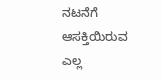ನಟನೆಗೆ ಆಸಕ್ತಿಯಿರುವ ಎಲ್ಲ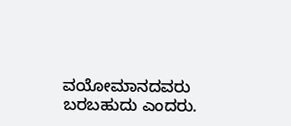ವಯೋಮಾನದವರು ಬರಬಹುದು ಎಂದರು.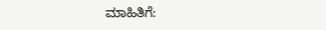ಮಾಹಿತಿಗೆ: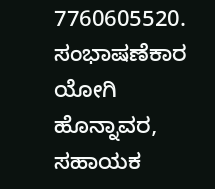7760605520. ಸಂಭಾಷಣೆಕಾರ ಯೋಗಿ ಹೊನ್ನಾವರ, ಸಹಾಯಕ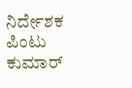ನಿರ್ದೇಶಕ ಪಿಂಟು ಕುಮಾರ್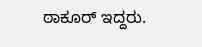ಠಾಕೂರ್ ಇದ್ದರು.